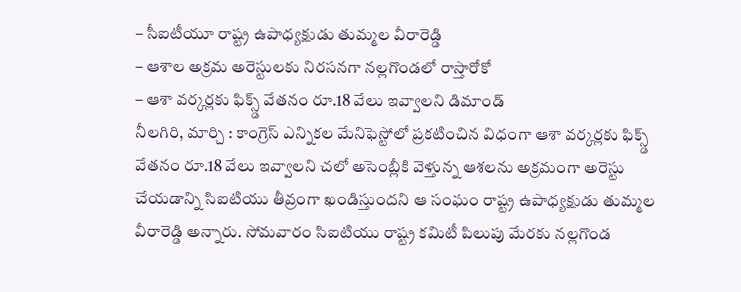– సీఐటీయూ రాష్ట్ర ఉపాధ్యక్షుడు తుమ్మల వీరారెడ్డి
– ఆశాల అక్రమ అరెస్టులకు నిరసనగా నల్లగొండలో రాస్తారోకో
– ఆశా వర్కర్లకు ఫిక్స్డ్ వేతనం రూ.18 వేలు ఇవ్వాలని డిమాండ్
నీలగిరి, మార్చి : కాంగ్రెస్ ఎన్నికల మేనిఫెస్టోలో ప్రకటించిన విధంగా ఆశా వర్కర్లకు ఫిక్స్డ్ వేతనం రూ.18 వేలు ఇవ్వాలని చలో అసెంబ్లీకి వెళ్తున్న ఆశలను అక్రమంగా అరెస్టు చేయడాన్ని సిఐటియు తీవ్రంగా ఖండిస్తుందని ఆ సంఘం రాష్ట్ర ఉపాధ్యక్షుడు తుమ్మల వీరారెడ్డి అన్నారు. సోమవారం సిఐటియు రాష్ట్ర కమిటీ పిలుపు మేరకు నల్లగొండ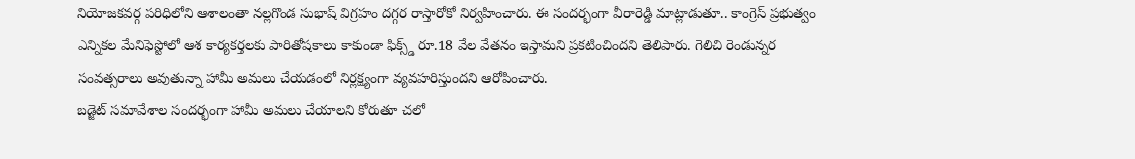నియోజకవర్గ పరిధిలోని ఆశాలంతా నల్లగొండ సుభాష్ విగ్రహం దగ్గర రాస్తారోకో నిర్వహించారు. ఈ సందర్భంగా వీరారెడ్డి మాట్లాడుతూ.. కాంగ్రెస్ ప్రభుత్వం ఎన్నికల మేనిఫెస్టోలో ఆశ కార్యకర్తలకు పారితోషకాలు కాకుండా ఫిక్స్డ్ రూ.18 వేల వేతనం ఇస్తామని ప్రకటించిందని తెలిపారు. గెలిచి రెండున్నర సంవత్సరాలు అవుతున్నా హామీ అమలు చేయడంలో నిర్లక్ష్యంగా వ్యవహరిస్తుందని ఆరోపించారు.
బడ్జెట్ సమావేశాల సందర్భంగా హామీ అమలు చేయాలని కోరుతూ చలో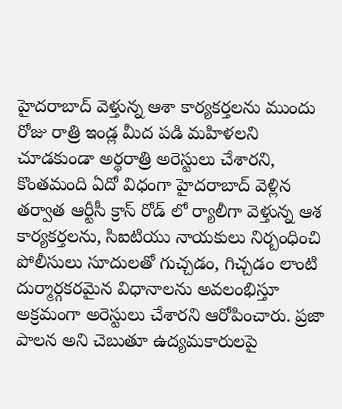హైదరాబాద్ వెళ్తున్న ఆశా కార్యకర్తలను ముందు రోజు రాత్రి ఇండ్ల మీద పడి మహిళలని చూడకుండా అర్థరాత్రి అరెస్టులు చేశారని, కొంతమంది ఏదో విధంగా హైదరాబాద్ వెళ్లిన తర్వాత ఆర్టీసీ క్రాస్ రోడ్ లో ర్యాలీగా వెళ్తున్న ఆశ కార్యకర్తలను, సిఐటియు నాయకులు నిర్బంధించి పోలీసులు సూదులతో గుచ్చడం, గిచ్చడం లాంటి దుర్మార్గకరమైన విధానాలను అవలంభిస్తూ అక్రమంగా అరెస్టులు చేశారని ఆరోపించారు. ప్రజా పాలన అని చెబుతూ ఉద్యమకారులపై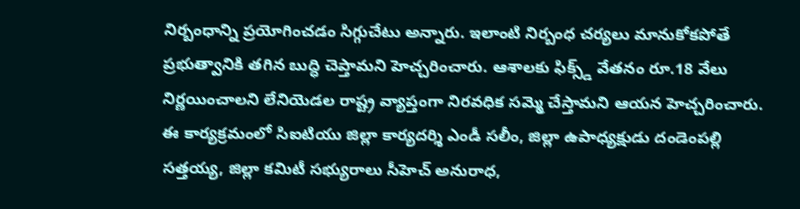నిర్బంధాన్ని ప్రయోగించడం సిగ్గుచేటు అన్నారు. ఇలాంటి నిర్బంధ చర్యలు మానుకోకపోతే ప్రభుత్వానికి తగిన బుద్ధి చెప్తామని హెచ్చరించారు. ఆశాలకు ఫిక్స్డ్ వేతనం రూ.18 వేలు నిర్ణయించాలని లేనియెడల రాష్ట్ర వ్యాప్తంగా నిరవధిక సమ్మె చేస్తామని ఆయన హెచ్చరించారు.
ఈ కార్యక్రమంలో సిఐటియు జిల్లా కార్యదర్శి ఎండీ సలీం, జిల్లా ఉపాధ్యక్షుడు దండెంపల్లి సత్తయ్య, జిల్లా కమిటీ సభ్యురాలు సీహెచ్ అనురాధ,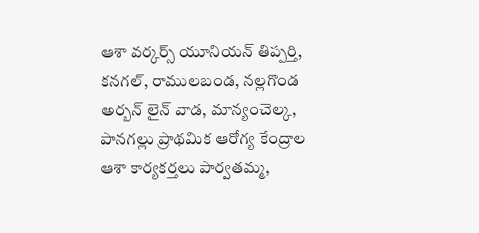ఆశా వర్కర్స్ యూనియన్ తిప్పర్తి, కనగల్, రాములబండ, నల్లగొండ అర్బన్ లైన్ వాడ, మాన్యంచెల్క, పానగల్లు ప్రాథమిక ఆరోగ్య కేంద్రాల ఆశా కార్యకర్తలు పార్వతమ్మ,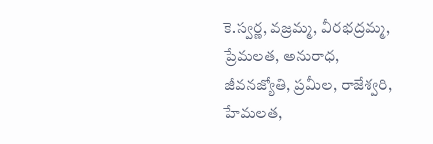కె.స్వర్ణ, వజ్రమ్మ, వీరభద్రమ్మ, ప్రేమలత, అనురాధ, జీవనజ్యోతి, ప్రమీల, రాజేశ్వరి, హేమలత,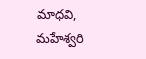మాధవి, మహేశ్వరి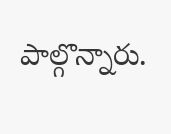పాల్గొన్నారు.